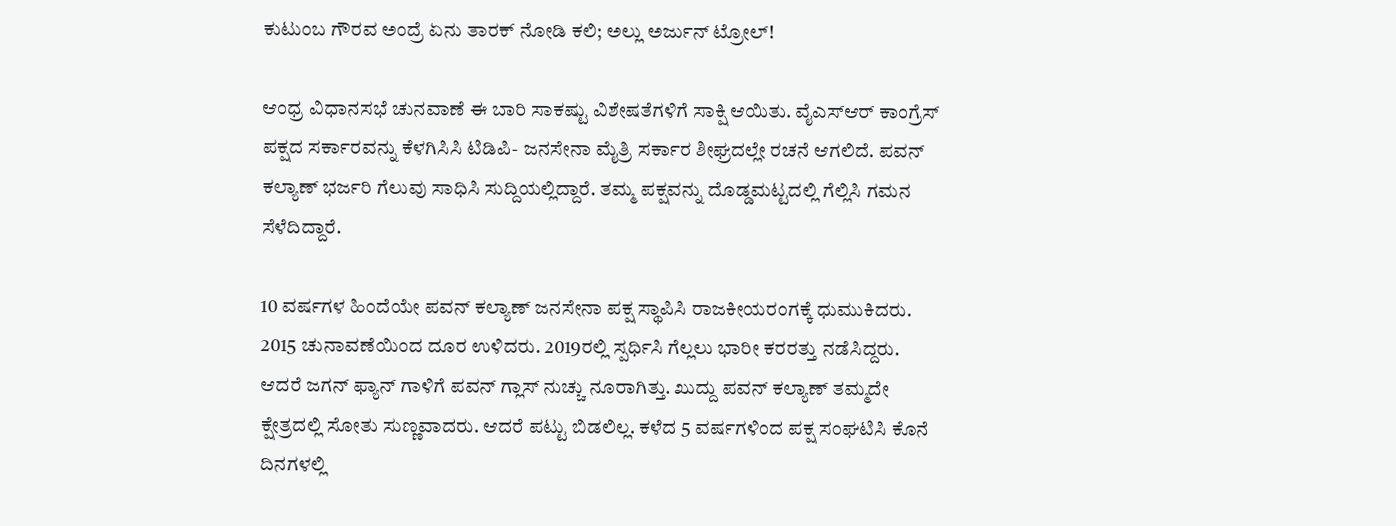ಕುಟುಂಬ ಗೌರವ ಅಂದ್ರೆ ಏನು ತಾರಕ್‌ ನೋಡಿ ಕಲಿ; ಅಲ್ಲು ಅರ್ಜುನ್ ಟ್ರೋಲ್!

ಆಂಧ್ರ ವಿಧಾನಸಭೆ ಚುನವಾಣೆ ಈ ಬಾರಿ ಸಾಕಷ್ಟು ವಿಶೇಷತೆಗಳಿಗೆ ಸಾಕ್ಷಿ ಆಯಿತು. ವೈಎಸ್‌ಆರ್‌ ಕಾಂಗ್ರೆಸ್ ಪಕ್ಷದ ಸರ್ಕಾರವನ್ನು ಕೆಳಗಿಸಿಸಿ ಟಿಡಿಪಿ- ಜನಸೇನಾ ಮೈತ್ರಿ ಸರ್ಕಾರ ಶೀಘ್ರದಲ್ಲೇ ರಚನೆ ಆಗಲಿದೆ. ಪವನ್ ಕಲ್ಯಾಣ್ ಭರ್ಜರಿ ಗೆಲುವು ಸಾಧಿಸಿ ಸುದ್ದಿಯಲ್ಲಿದ್ದಾರೆ. ತಮ್ಮ ಪಕ್ಷವನ್ನು ದೊಡ್ಡಮಟ್ಟದಲ್ಲಿ ಗೆಲ್ಲಿಸಿ ಗಮನ ಸೆಳೆದಿದ್ದಾರೆ.

10 ವರ್ಷಗಳ ಹಿಂದೆಯೇ ಪವನ್ ಕಲ್ಯಾಣ್ ಜನಸೇನಾ ಪಕ್ಷ ಸ್ಥಾಪಿಸಿ ರಾಜಕೀಯರಂಗಕ್ಕೆ ಧುಮುಕಿದರು. 2015 ಚುನಾವಣೆಯಿಂದ ದೂರ ಉಳಿದರು. 2019ರಲ್ಲಿ ಸ್ಪರ್ಧಿಸಿ ಗೆಲ್ಲಲು ಭಾರೀ ಕರರತ್ತು ನಡೆಸಿದ್ದರು. ಆದರೆ ಜಗನ್ ಫ್ಯಾನ್ ಗಾಳಿಗೆ ಪವನ್ ಗ್ಲಾಸ್ ನುಚ್ಚು ನೂರಾಗಿತ್ತು. ಖುದ್ದು ಪವನ್ ಕಲ್ಯಾಣ್ ತಮ್ಮದೇ ಕ್ಷೇತ್ರದಲ್ಲಿ ಸೋತು ಸುಣ್ಣವಾದರು. ಆದರೆ ಪಟ್ಟು ಬಿಡಲಿಲ್ಲ. ಕಳೆದ 5 ವರ್ಷಗಳಿಂದ ಪಕ್ಷ ಸಂಘಟಿಸಿ ಕೊನೆ ದಿನಗಳಲ್ಲಿ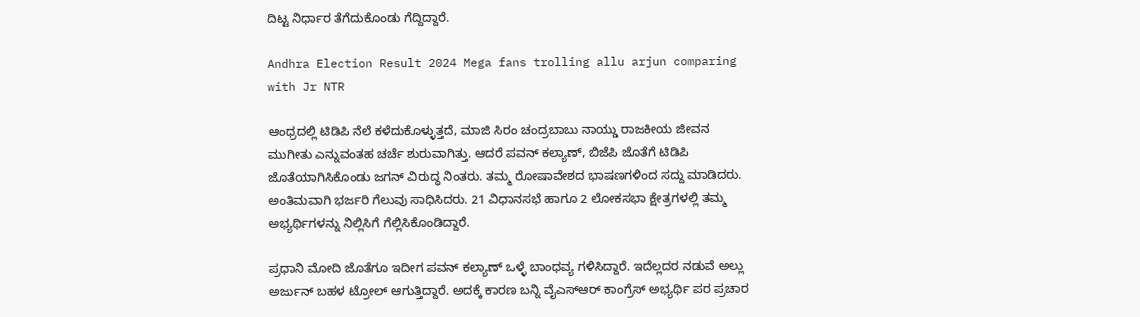ದಿಟ್ಟ ನಿರ್ಧಾರ ತೆಗೆದುಕೊಂಡು ಗೆದ್ದಿದ್ದಾರೆ.

Andhra Election Result 2024 Mega fans trolling allu arjun comparing with Jr NTR

ಆಂಧ್ರದಲ್ಲಿ ಟಿಡಿಪಿ ನೆಲೆ ಕಳೆದುಕೊಳ್ಳುತ್ತದೆ, ಮಾಜಿ ಸಿರಂ ಚಂದ್ರಬಾಬು ನಾಯ್ಡು ರಾಜಕೀಯ ಜೀವನ ಮುಗೀತು ಎನ್ನುವಂತಹ ಚರ್ಚೆ ಶುರುವಾಗಿತ್ತು. ಆದರೆ ಪವನ್ ಕಲ್ಯಾಣ್, ಬಿಜೆಪಿ ಜೊತೆಗೆ ಟಿಡಿಪಿ ಜೊತೆಯಾಗಿಸಿಕೊಂಡು ಜಗನ್ ವಿರುದ್ಧ ನಿಂತರು. ತಮ್ಮ ರೋಷಾವೇಶದ ಭಾಷಣಗಳಿಂದ ಸದ್ದು ಮಾಡಿದರು. ಅಂತಿಮವಾಗಿ ಭರ್ಜರಿ ಗೆಲುವು ಸಾಧಿಸಿದರು. 21 ವಿಧಾನಸಭೆ ಹಾಗೂ 2 ಲೋಕಸಭಾ ಕ್ಷೇತ್ರಗಳಲ್ಲಿ ತಮ್ಮ ಅಭ್ಯರ್ಥಿಗಳನ್ನು ನಿಲ್ಲಿಸಿಗೆ ಗೆಲ್ಲಿಸಿಕೊಂಡಿದ್ದಾರೆ.

ಪ್ರಧಾನಿ ಮೋದಿ ಜೊತೆಗೂ ಇದೀಗ ಪವನ್ ಕಲ್ಯಾಣ್ ಒಳ್ಳೆ ಬಾಂಧವ್ಯ ಗಳಿಸಿದ್ದಾರೆ. ಇದೆಲ್ಲದರ ನಡುವೆ ಅಲ್ಲು ಅರ್ಜುನ್ ಬಹಳ ಟ್ರೋಲ್ ಆಗುತ್ತಿದ್ದಾರೆ. ಅದಕ್ಕೆ ಕಾರಣ ಬನ್ನಿ ವೈಎಸ್‌ಆರ್‌ ಕಾಂಗ್ರೆಸ್ ಅಭ್ಯರ್ಥಿ ಪರ ಪ್ರಚಾರ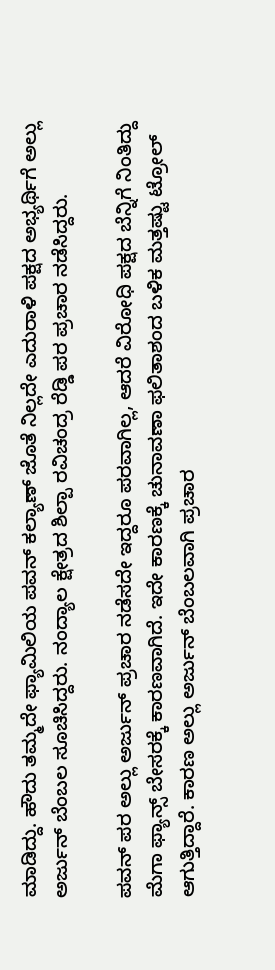ಮಾಡಿದ್ದು. ಹೌದು ತಮ್ಮದೇ ಫ್ಯಾಮಿಲಿಯ ಪವನ್ ಕಲ್ಯಾಣ್ ಜೊತೆ ನಿಲ್ಲದೇ ಎದುರಾಳಿ ಪಕ್ಷದ ಅಭ್ಯರ್ಥಿಗೆ ಅಲ್ಲು ಅರ್ಜುನ್ ಬೆಂಬಲ ಸೂಚಿಸಿದ್ದರು. ನಂದ್ಯಾಲ ಕ್ಷೇತ್ರದ ಶಿಲ್ಪಾ ರವಿಚಂದ್ರ ರೆಡ್ಡಿ ಪರ ಪ್ರಚಾರ ನಡೆಸಿದ್ದರು.

ಪವನ್ ಪರ ಅಲ್ಲು ಅರ್ಜುನ್ ಪ್ರಚಾರ ನಡೆಸದೇ ಇದ್ದರೂ ಪರವಾಗಿಲ್ಲ, ಆದರೆ ವಿರೋಧಿ ಪಕ್ಷದ ಬೆನ್ನಿಗೆ ನಿಂತಿದ್ದು ಮೆಗಾ ಫ್ಯಾನ್ಸ್ ಬೇಸರಕ್ಕೆ ಕಾರಣವಾಗಿದೆ. ಇದೇ ಕಾರಣಕ್ಕೆ ಚುನಾವಣಾ ಫಲಿತಾಶಂದ ಬಳಿಕ ಮತ್ತಷ್ಟು ಟ್ರೋಲ್ ಆಗುತ್ತಿದ್ದಾರೆ. ಕಾರಣ ಅಲ್ಲು ಅರ್ಜುನ್ ಬೆಂಬಲವಾಗಿ ಪ್ರಚಾರ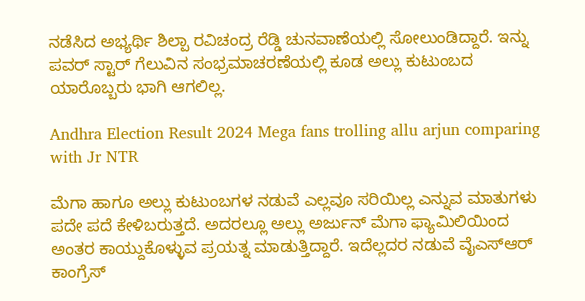ನಡೆಸಿದ ಅಭ್ಯರ್ಥಿ ಶಿಲ್ಪಾ ರವಿಚಂದ್ರ ರೆಡ್ಡಿ ಚುನವಾಣೆಯಲ್ಲಿ ಸೋಲುಂಡಿದ್ದಾರೆ. ಇನ್ನು ಪವರ್ ಸ್ಟಾರ್ ಗೆಲುವಿನ ಸಂಭ್ರಮಾಚರಣೆಯಲ್ಲಿ ಕೂಡ ಅಲ್ಲು ಕುಟುಂಬದ ಯಾರೊಬ್ಬರು ಭಾಗಿ ಆಗಲಿಲ್ಲ.

Andhra Election Result 2024 Mega fans trolling allu arjun comparing with Jr NTR

ಮೆಗಾ ಹಾಗೂ ಅಲ್ಲು ಕುಟುಂಬಗಳ ನಡುವೆ ಎಲ್ಲವೂ ಸರಿಯಿಲ್ಲ ಎನ್ನುವ ಮಾತುಗಳು ಪದೇ ಪದೆ ಕೇಳಿಬರುತ್ತದೆ. ಅದರಲ್ಲೂ ಅಲ್ಲು ಅರ್ಜುನ್ ಮೆಗಾ ಫ್ಯಾಮಿಲಿಯಿಂದ ಅಂತರ ಕಾಯ್ದುಕೊಳ್ಳುವ ಪ್ರಯತ್ನ ಮಾಡುತ್ತಿದ್ದಾರೆ. ಇದೆಲ್ಲದರ ನಡುವೆ ವೈಎಸ್‌ಆರ್ ಕಾಂಗ್ರೆಸ್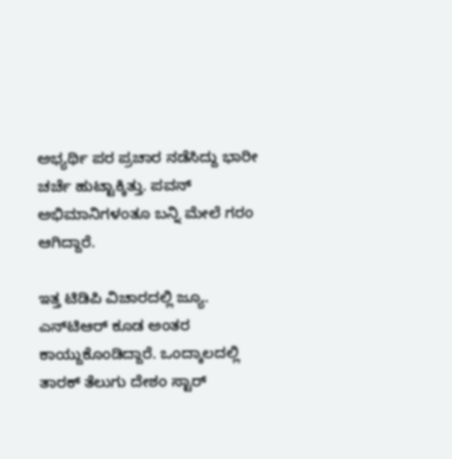ಅಭ್ಯರ್ಥಿ ಪರ ಪ್ರಚಾರ ನಡೆಸಿದ್ದು ಭಾರೀ ಚರ್ಚೆ ಹುಟ್ಟಾಕ್ಕಿತ್ತು. ಪವನ್ ಅಭಿಮಾನಿಗಳಂತೂ ಬನ್ನಿ ಮೇಲೆ ಗರಂ ಆಗಿದ್ದಾರೆ.

ಇತ್ತ ಟಿಡಿಪಿ ವಿಚಾರದಲ್ಲಿ ಜ್ಯೂ. ಎನ್‌ಟಿಆರ್ ಕೂಡ ಅಂತರ ಕಾಯ್ದುಕೊಂಡಿದ್ದಾರೆ. ಒಂದ್ಕಾಲದಲ್ಲಿ ತಾರಕ್ ತೆಲುಗು ದೇಶಂ ಸ್ಟಾರ್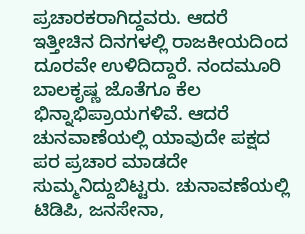ಪ್ರಚಾರಕರಾಗಿದ್ದವರು. ಆದರೆ ಇತ್ತೀಚಿನ ದಿನಗಳಲ್ಲಿ ರಾಜಕೀಯದಿಂದ ದೂರವೇ ಉಳಿದಿದ್ದಾರೆ. ನಂದಮೂರಿ ಬಾಲಕೃಷ್ಣ ಜೊತೆಗೂ ಕೆಲ ಭಿನ್ನಾಭಿಪ್ರಾಯಗಳಿವೆ. ಆದರೆ ಚುನವಾಣೆಯಲ್ಲಿ ಯಾವುದೇ ಪಕ್ಷದ ಪರ ಪ್ರಚಾರ ಮಾಡದೇ ಸುಮ್ಮನಿದ್ದುಬಿಟ್ಟರು. ಚುನಾವಣೆಯಲ್ಲಿ ಟಿಡಿಪಿ, ಜನಸೇನಾ,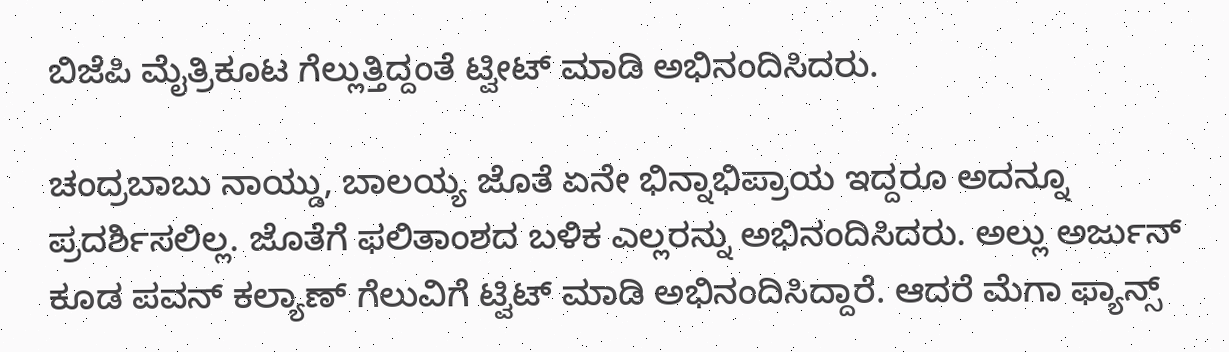ಬಿಜೆಪಿ ಮೈತ್ರಿಕೂಟ ಗೆಲ್ಲುತ್ತಿದ್ದಂತೆ ಟ್ವೀಟ್ ಮಾಡಿ ಅಭಿನಂದಿಸಿದರು.

ಚಂದ್ರಬಾಬು ನಾಯ್ಡು, ಬಾಲಯ್ಯ ಜೊತೆ ಏನೇ ಭಿನ್ನಾಭಿಪ್ರಾಯ ಇದ್ದರೂ ಅದನ್ನೂ ಪ್ರದರ್ಶಿಸಲಿಲ್ಲ. ಜೊತೆಗೆ ಫಲಿತಾಂಶದ ಬಳಿಕ ಎಲ್ಲರನ್ನು ಅಭಿನಂದಿಸಿದರು. ಅಲ್ಲು ಅರ್ಜುನ್ ಕೂಡ ಪವನ್ ಕಲ್ಯಾಣ್ ಗೆಲುವಿಗೆ ಟ್ವಿಟ್ ಮಾಡಿ ಅಭಿನಂದಿಸಿದ್ದಾರೆ. ಆದರೆ ಮೆಗಾ ಫ್ಯಾನ್ಸ್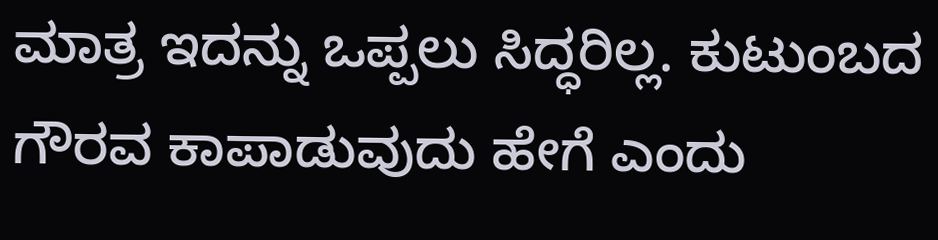ಮಾತ್ರ ಇದನ್ನು ಒಪ್ಪಲು ಸಿದ್ಧರಿಲ್ಲ. ಕುಟುಂಬದ ಗೌರವ ಕಾಪಾಡುವುದು ಹೇಗೆ ಎಂದು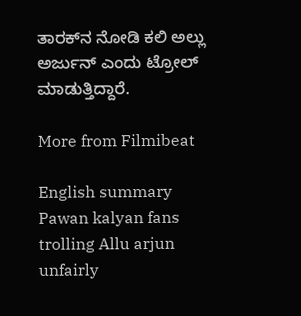ತಾರಕ್‌ನ ನೋಡಿ ಕಲಿ ಅಲ್ಲು ಅರ್ಜುನ್ ಎಂದು ಟ್ರೋಲ್ ಮಾಡುತ್ತಿದ್ದಾರೆ.

More from Filmibeat

English summary
Pawan kalyan fans trolling Allu arjun unfairly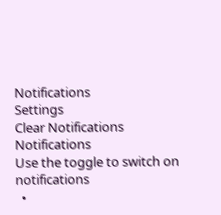Notifications
Settings
Clear Notifications
Notifications
Use the toggle to switch on notifications
  •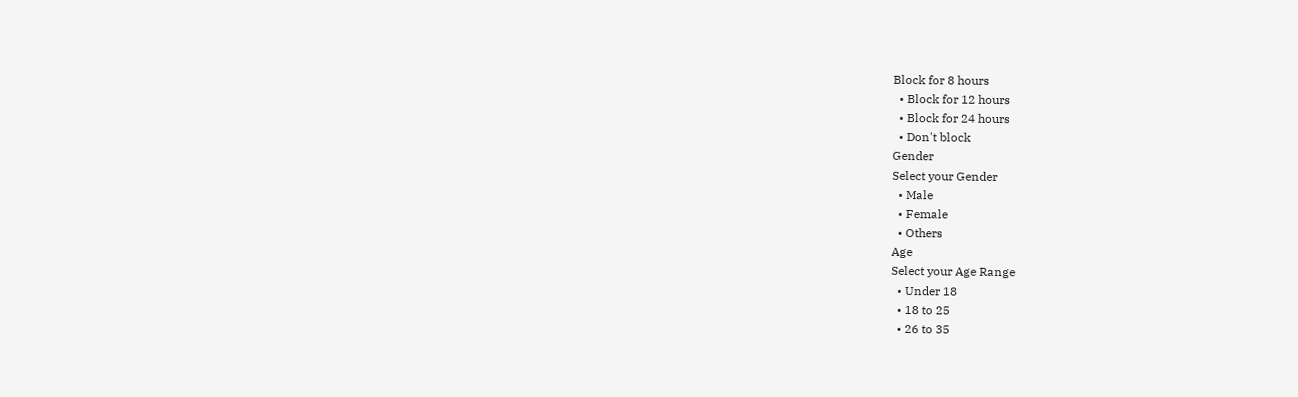Block for 8 hours
  • Block for 12 hours
  • Block for 24 hours
  • Don't block
Gender
Select your Gender
  • Male
  • Female
  • Others
Age
Select your Age Range
  • Under 18
  • 18 to 25
  • 26 to 35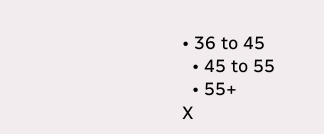• 36 to 45
  • 45 to 55
  • 55+
X